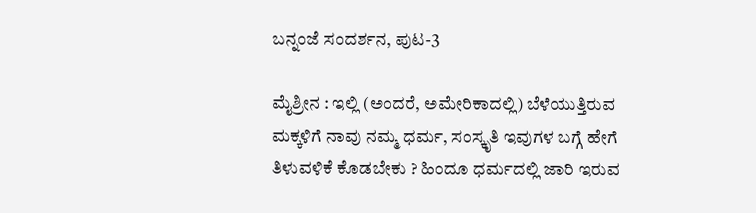ಬನ್ನಂಜೆ ಸಂದರ್ಶನ, ಪುಟ-3

ಮೈಶ್ರೀನ : ಇಲ್ಲಿ (ಅಂದರೆ, ಅಮೇರಿಕಾದಲ್ಲಿ) ಬೆಳೆಯುತ್ತಿರುವ ಮಕ್ಕಳಿಗೆ ನಾವು ನಮ್ಮ ಧರ್ಮ, ಸಂಸ್ಕೃತಿ ಇವುಗಳ ಬಗ್ಗೆ ಹೇಗೆ ತಿಳುವಳಿಕೆ ಕೊಡಬೇಕು ? ಹಿಂದೂ ಧರ್ಮದಲ್ಲಿ ಜಾರಿ ಇರುವ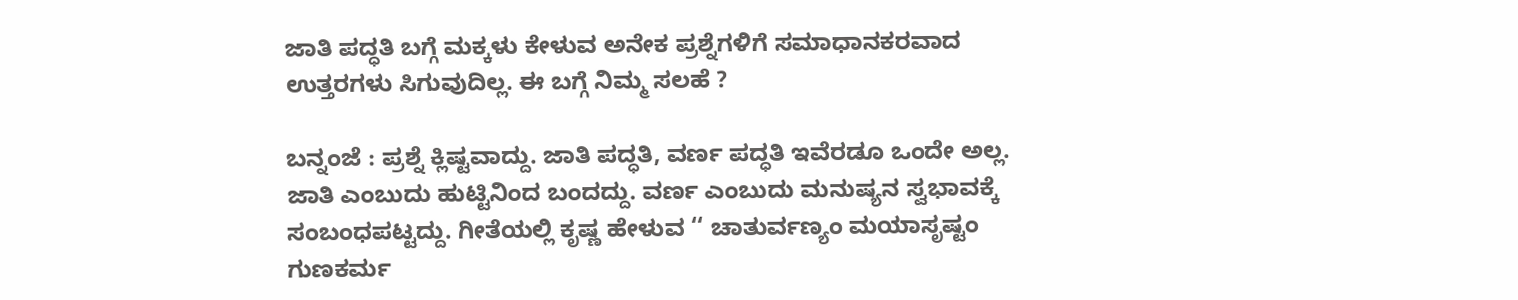ಜಾತಿ ಪದ್ಧತಿ ಬಗ್ಗೆ ಮಕ್ಕಳು ಕೇಳುವ ಅನೇಕ ಪ್ರಶ್ನೆಗಳಿಗೆ ಸಮಾಧಾನಕರವಾದ ಉತ್ತರಗಳು ಸಿಗುವುದಿಲ್ಲ. ಈ ಬಗ್ಗೆ ನಿಮ್ಮ ಸಲಹೆ ?

ಬನ್ನಂಜೆ : ಪ್ರಶ್ನೆ ಕ್ಲಿಷ್ಟವಾದ್ದು. ಜಾತಿ ಪದ್ಧತಿ, ವರ್ಣ ಪದ್ಧತಿ ಇವೆರಡೂ ಒಂದೇ ಅಲ್ಲ. ಜಾತಿ ಎಂಬುದು ಹುಟ್ಟಿನಿಂದ ಬಂದದ್ದು. ವರ್ಣ ಎಂಬುದು ಮನುಷ್ಯನ ಸ್ವಭಾವಕ್ಕೆ ಸಂಬಂಧಪಟ್ಟದ್ದು. ಗೀತೆಯಲ್ಲಿ ಕೃಷ್ಣ ಹೇಳುವ ‘‘ ಚಾತುರ್ವಣ್ಯಂ ಮಯಾಸೃಷ್ಟಂ ಗುಣಕರ್ಮ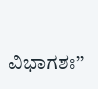ವಿಭಾಗಶಃ’’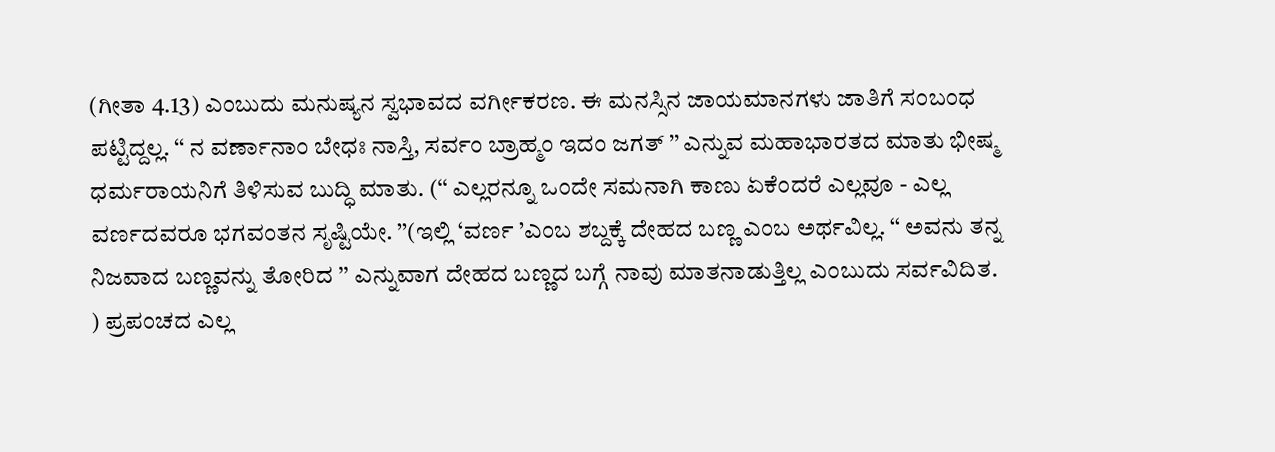(ಗೀತಾ 4.13) ಎಂಬುದು ಮನುಷ್ಯನ ಸ್ವಭಾವದ ವರ್ಗೀಕರಣ. ಈ ಮನಸ್ಸಿನ ಜಾಯಮಾನಗಳು ಜಾತಿಗೆ ಸಂಬಂಧ ಪಟ್ಟಿದ್ದಲ್ಲ. ‘‘ ನ ವರ್ಣಾನಾಂ ಬೇಧಃ ನಾಸ್ತಿ, ಸರ್ವಂ ಬ್ರಾಹ್ಮಂ ಇದಂ ಜಗತ್‌ ’’ ಎನ್ನುವ ಮಹಾಭಾರತದ ಮಾತು ಭೀಷ್ಮ ಧರ್ಮರಾಯನಿಗೆ ತಿಳಿಸುವ ಬುದ್ಧಿ ಮಾತು. (‘‘ ಎಲ್ಲರನ್ನೂ ಒಂದೇ ಸಮನಾಗಿ ಕಾಣು ಏಕೆಂದರೆ ಎಲ್ಲವೂ - ಎಲ್ಲ ವರ್ಣದವರೂ ಭಗವಂತನ ಸೃಷ್ಟಿಯೇ. ’’(ಇಲ್ಲಿ ‘ವರ್ಣ ’ಎಂಬ ಶಬ್ದಕ್ಕೆ ದೇಹದ ಬಣ್ಣ ಎಂಬ ಅರ್ಥವಿಲ್ಲ. ‘‘ ಅವನು ತನ್ನ ನಿಜವಾದ ಬಣ್ಣವನ್ನು ತೋರಿದ ’’ ಎನ್ನುವಾಗ ದೇಹದ ಬಣ್ಣದ ಬಗ್ಗೆ ನಾವು ಮಾತನಾಡುತ್ತಿಲ್ಲ ಎಂಬುದು ಸರ್ವವಿದಿತ. ) ಪ್ರಪಂಚದ ಎಲ್ಲ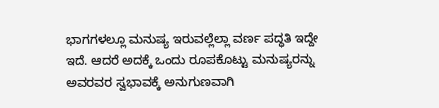ಭಾಗಗಳಲ್ಲೂ ಮನುಷ್ಯ ಇರುವಲ್ಲೆಲ್ಲಾ ವರ್ಣ ಪದ್ಧತಿ ಇದ್ದೇ ಇದೆ. ಆದರೆ ಅದಕ್ಕೆ ಒಂದು ರೂಪಕೊಟ್ಟು ಮನುಷ್ಯರನ್ನು ಅವರವರ ಸ್ವಭಾವಕ್ಕೆ ಅನುಗುಣವಾಗಿ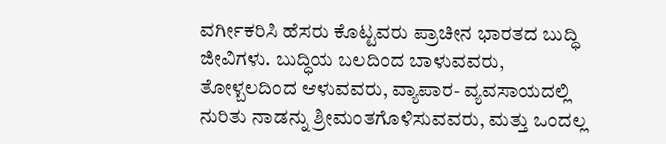ವರ್ಗೀಕರಿಸಿ ಹೆಸರು ಕೊಟ್ಟವರು ಪ್ರಾಚೀನ ಭಾರತದ ಬುದ್ಧಿ ಜೀವಿಗಳು. ಬುದ್ಧಿಯ ಬಲದಿಂದ ಬಾಳುವವರು, ತೋಳ್ಬಲದಿಂದ ಆಳುವವರು, ವ್ಯಾಪಾರ- ವ್ಯವಸಾಯದಲ್ಲಿ ನುರಿತು ನಾಡನ್ನು ಶ್ರೀಮಂತಗೊಳಿಸುವವರು, ಮತ್ತು ಒಂದಲ್ಲ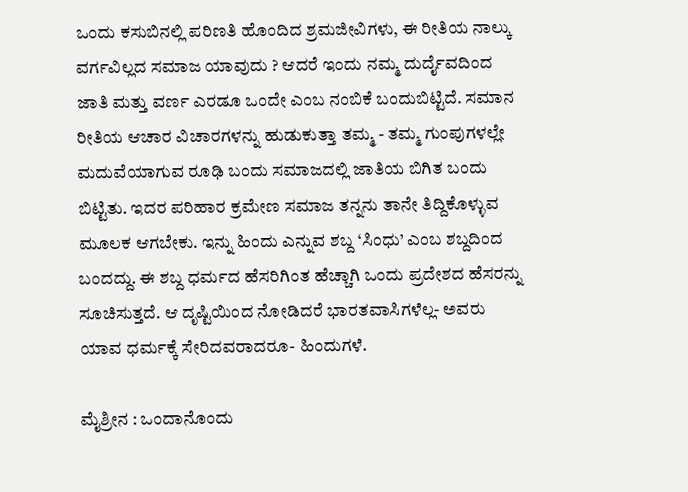ಒಂದು ಕಸುಬಿನಲ್ಲಿ ಪರಿಣತಿ ಹೊಂದಿದ ಶ್ರಮಜೀವಿಗಳು, ಈ ರೀತಿಯ ನಾಲ್ಕು ವರ್ಗವಿಲ್ಲದ ಸಮಾಜ ಯಾವುದು ? ಆದರೆ ಇಂದು ನಮ್ಮ ದುರ್ದೈವದಿಂದ ಜಾತಿ ಮತ್ತು ವರ್ಣ ಎರಡೂ ಒಂದೇ ಎಂಬ ನಂಬಿಕೆ ಬಂದುಬಿಟ್ಟಿದೆ. ಸಮಾನ ರೀತಿಯ ಆಚಾರ ವಿಚಾರಗಳನ್ನು ಹುಡುಕುತ್ತಾ ತಮ್ಮ - ತಮ್ಮ ಗುಂಪುಗಳಲ್ಲೇ ಮದುವೆಯಾಗುವ ರೂಢಿ ಬಂದು ಸಮಾಜದಲ್ಲಿ ಜಾತಿಯ ಬಿಗಿತ ಬಂದು ಬಿಟ್ಟಿತು. ಇದರ ಪರಿಹಾರ ಕ್ರಮೇಣ ಸಮಾಜ ತನ್ನನು ತಾನೇ ತಿದ್ದಿಕೊಳ್ಳುವ ಮೂಲಕ ಆಗಬೇಕು. ಇನ್ನು ಹಿಂದು ಎನ್ನುವ ಶಬ್ದ ‘ಸಿಂಧು’ ಎಂಬ ಶಬ್ದದಿಂದ ಬಂದದ್ದು. ಈ ಶಬ್ದ ಧರ್ಮದ ಹೆಸರಿಗಿಂತ ಹೆಚ್ಚಾಗಿ ಒಂದು ಪ್ರದೇಶದ ಹೆಸರನ್ನು ಸೂಚಿಸುತ್ತದೆ. ಆ ದೃಷ್ಟಿಯಿಂದ ನೋಡಿದರೆ ಭಾರತವಾಸಿಗಳೆಲ್ಲ- ಅವರು ಯಾವ ಧರ್ಮಕ್ಕೆ ಸೇರಿದವರಾದರೂ- ಹಿಂದುಗಳೆ.

ಮೈಶ್ರೀನ : ಒಂದಾನೊಂದು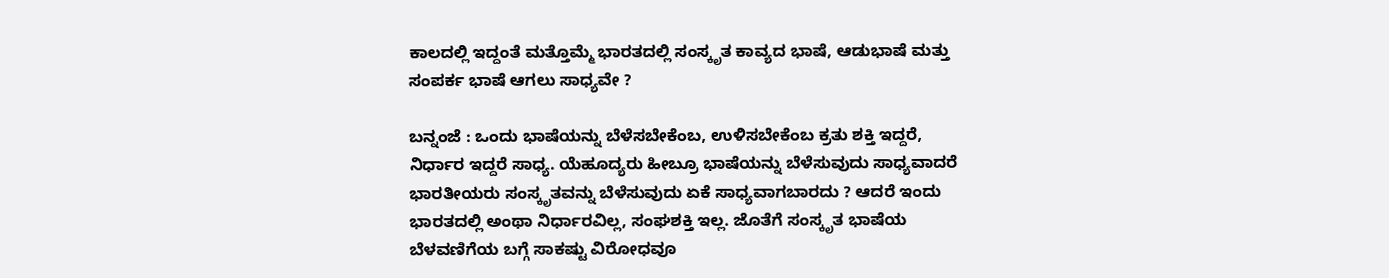ಕಾಲದಲ್ಲಿ ಇದ್ದಂತೆ ಮತ್ತೊಮ್ಮೆ ಭಾರತದಲ್ಲಿ ಸಂಸ್ಕೃತ ಕಾವ್ಯದ ಭಾಷೆ, ಆಡುಭಾಷೆ ಮತ್ತು ಸಂಪರ್ಕ ಭಾಷೆ ಆಗಲು ಸಾಧ್ಯವೇ ?

ಬನ್ನಂಜೆ : ಒಂದು ಭಾಷೆಯನ್ನು ಬೆಳೆಸಬೇಕೆಂಬ, ಉಳಿಸಬೇಕೆಂಬ ಕ್ರತು ಶಕ್ತಿ ಇದ್ದರೆ, ನಿರ್ಧಾರ ಇದ್ದರೆ ಸಾಧ್ಯ. ಯೆಹೂದ್ಯರು ಹೀಬ್ರೂ ಭಾಷೆಯನ್ನು ಬೆಳೆಸುವುದು ಸಾಧ್ಯವಾದರೆ ಭಾರತೀಯರು ಸಂಸ್ಕೃತವನ್ನು ಬೆಳೆಸುವುದು ಏಕೆ ಸಾಧ್ಯವಾಗಬಾರದು ? ಆದರೆ ಇಂದು ಭಾರತದಲ್ಲಿ ಅಂಥಾ ನಿರ್ಧಾರವಿಲ್ಲ, ಸಂಘಶಕ್ತಿ ಇಲ್ಲ. ಜೊತೆಗೆ ಸಂಸ್ಕೃತ ಭಾಷೆಯ ಬೆಳವಣಿಗೆಯ ಬಗ್ಗೆ ಸಾಕಷ್ಟು ವಿರೋಧವೂ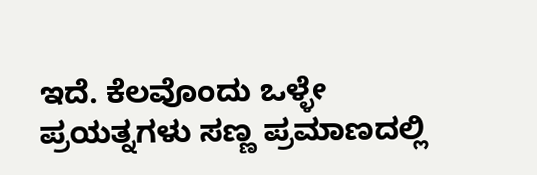ಇದೆ. ಕೆಲವೊಂದು ಒಳ್ಳೇ ಪ್ರಯತ್ನಗಳು ಸಣ್ಣ ಪ್ರಮಾಣದಲ್ಲಿ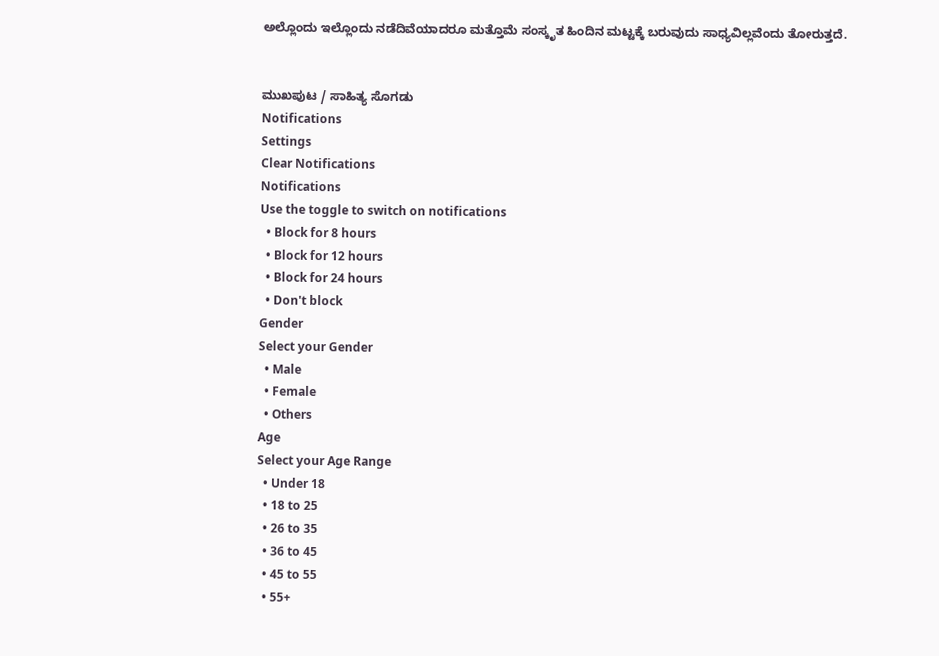ಅಲ್ಲೊಂದು ಇಲ್ಲೊಂದು ನಡೆದಿವೆಯಾದರೂ ಮತ್ತೊಮೆ ಸಂಸ್ಕೃತ ಹಿಂದಿನ ಮಟ್ಟಕ್ಕೆ ಬರುವುದು ಸಾಧ್ಯವಿಲ್ಲವೆಂದು ತೋರುತ್ತದೆ.


ಮುಖಪುಟ / ಸಾಹಿತ್ಯ ಸೊಗಡು
Notifications
Settings
Clear Notifications
Notifications
Use the toggle to switch on notifications
  • Block for 8 hours
  • Block for 12 hours
  • Block for 24 hours
  • Don't block
Gender
Select your Gender
  • Male
  • Female
  • Others
Age
Select your Age Range
  • Under 18
  • 18 to 25
  • 26 to 35
  • 36 to 45
  • 45 to 55
  • 55+